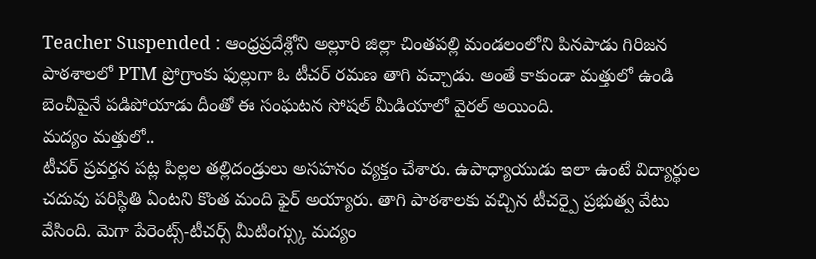Teacher Suspended : ఆంధ్రప్రదేశ్లోని అల్లూరి జిల్లా చింతపల్లి మండలంలోని పినపాడు గిరిజన పాఠశాలలో PTM ప్రోగ్రాంకు ఫుల్లుగా ఓ టీచర్ రమణ తాగి వచ్చాడు. అంతే కాకుండా మత్తులో ఉండి బెంచీపైనే పడిపోయాడు దీంతో ఈ సంఘటన సోషల్ మీడియాలో వైరల్ అయింది.
మద్యం మత్తులో..
టీచర్ ప్రవర్తన పట్ల పిల్లల తల్లిదండ్రులు అసహనం వ్యక్తం చేశారు. ఉపాధ్యాయుడు ఇలా ఉంటే విద్యార్థుల చదువు పరిస్థితి ఏంటని కొంత మంది ఫైర్ అయ్యారు. తాగి పాఠశాలకు వచ్చిన టీచర్పై ప్రభుత్వ వేటు వేసింది. మెగా పేరెంట్స్-టీచర్స్ మీటింగ్స్కు మద్యం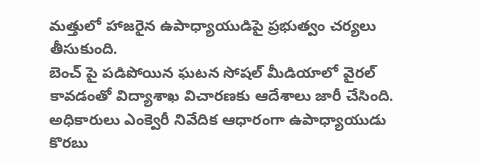మత్తులో హాజరైన ఉపాధ్యాయుడిపై ప్రభుత్వం చర్యలు తీసుకుంది.
బెంచ్ పై పడిపోయిన ఘటన సోషల్ మీడియాలో వైరల్ కావడంతో విద్యాశాఖ విచారణకు ఆదేశాలు జారీ చేసింది. అధికారులు ఎంక్వెరీ నివేదిక ఆధారంగా ఉపాధ్యాయుడు కొరబు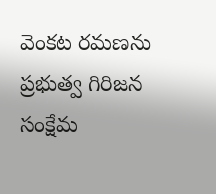వెంకట రమణను ప్రభుత్వ గిరిజన సంక్షేమ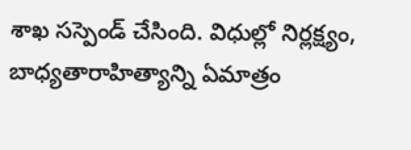శాఖ సస్పెండ్ చేసింది. విధుల్లో నిర్లక్ష్యం, బాధ్యతారాహిత్యాన్ని ఏమాత్రం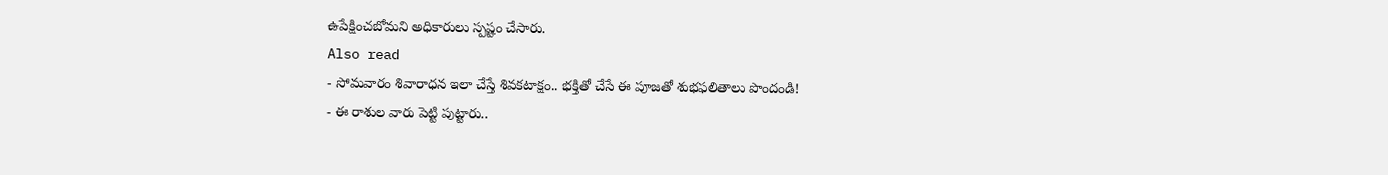ఉపేక్షించబోమని అధికారులు స్పష్టం చేసారు.
Also read
- సోమవారం శివారాధన ఇలా చేస్తే శివకటాక్షం.. భక్తితో చేసే ఈ పూజతో శుభఫలితాలు పొందండి!
- ఈ రాశుల వారు పెట్టి పుట్టారు..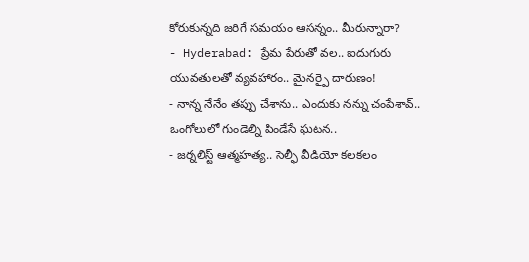కోరుకున్నది జరిగే సమయం ఆసన్నం.. మీరున్నారా?
- Hyderabad: ప్రేమ పేరుతో వల.. ఐదుగురు యువతులతో వ్యవహారం.. మైనర్పై దారుణం!
- నాన్న నేనేం తప్పు చేశాను.. ఎందుకు నన్ను చంపేశావ్.. ఒంగోలులో గుండెల్ని పిండేసే ఘటన..
- జర్నలిస్ట్ ఆత్మహత్య.. సెల్ఫీ వీడియో కలకలం